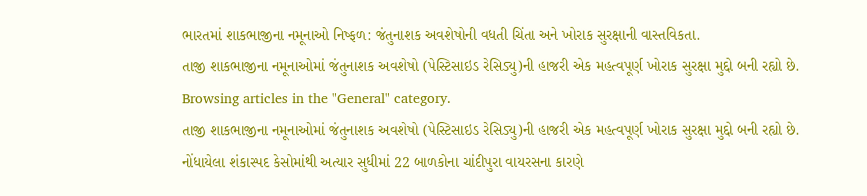ભારતમાં શાકભાજીના નમૂનાઓ નિષ્ફળ: જંતુનાશક અવશેષોની વધતી ચિંતા અને ખોરાક સુરક્ષાની વાસ્તવિકતા.
તાજી શાકભાજીના નમૂનાઓમાં જંતુનાશક અવશેષો (પેસ્ટિસાઇડ રેસિડ્યુ)ની હાજરી એક મહત્વપૂર્ણ ખોરાક સુરક્ષા મુદ્દો બની રહ્યો છે.
Browsing articles in the "General" category.
તાજી શાકભાજીના નમૂનાઓમાં જંતુનાશક અવશેષો (પેસ્ટિસાઇડ રેસિડ્યુ)ની હાજરી એક મહત્વપૂર્ણ ખોરાક સુરક્ષા મુદ્દો બની રહ્યો છે.
નોંધાયેલા શંકાસ્પદ કેસોમાંથી અત્યાર સુધીમાં 22 બાળકોના ચાંદીપુરા વાયરસના કારણે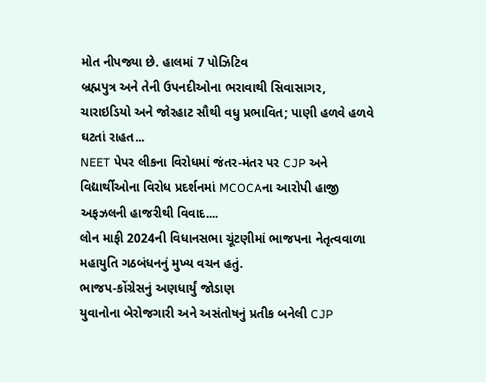મોત નીપજ્યા છે. હાલમાં 7 પોઝિટિવ
બ્રહ્મપુત્ર અને તેની ઉપનદીઓના ભરાવાથી સિવાસાગર, ચારાઇડિયો અને જોરહાટ સૌથી વધુ પ્રભાવિત; પાણી હળવે હળવે ઘટતાં રાહત...
NEET પેપર લીકના વિરોધમાં જંતર-મંતર પર CJP અને વિદ્યાર્થીઓના વિરોધ પ્રદર્શનમાં MCOCAના આરોપી હાજી અફઝલની હાજરીથી વિવાદ....
લોન માફી 2024ની વિધાનસભા ચૂંટણીમાં ભાજપના નેતૃત્વવાળા મહાયુતિ ગઠબંધનનું મુખ્ય વચન હતું.
ભાજપ-કોંગ્રેસનું અણધાર્યું જોડાણ
યુવાનોના બેરોજગારી અને અસંતોષનું પ્રતીક બનેલી CJP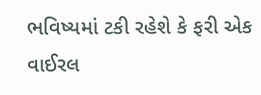ભવિષ્યમાં ટકી રહેશે કે ફરી એક વાઈરલ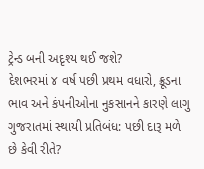ટ્રેન્ડ બની અદૃશ્ય થઈ જશે?
દેશભરમાં ૪ વર્ષ પછી પ્રથમ વધારો, ક્રૂડના ભાવ અને કંપનીઓના નુકસાનને કારણે લાગુ
ગુજરાતમાં સ્થાયી પ્રતિબંધ: પછી દારૂ મળે છે કેવી રીતે?